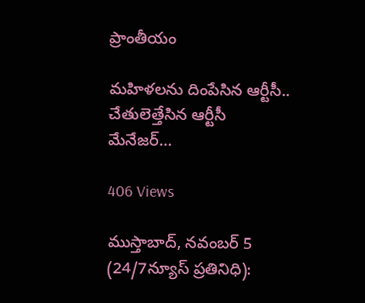ప్రాంతీయం

మహిళలను దింపేసిన ఆర్టీసీ.. చేతులెత్తేసిన ఆర్టీసీ మేనేజర్…

406 Views

ముస్తాబాద్, నవంబర్ 5 (24/7న్యూస్ ప్రతినిధి):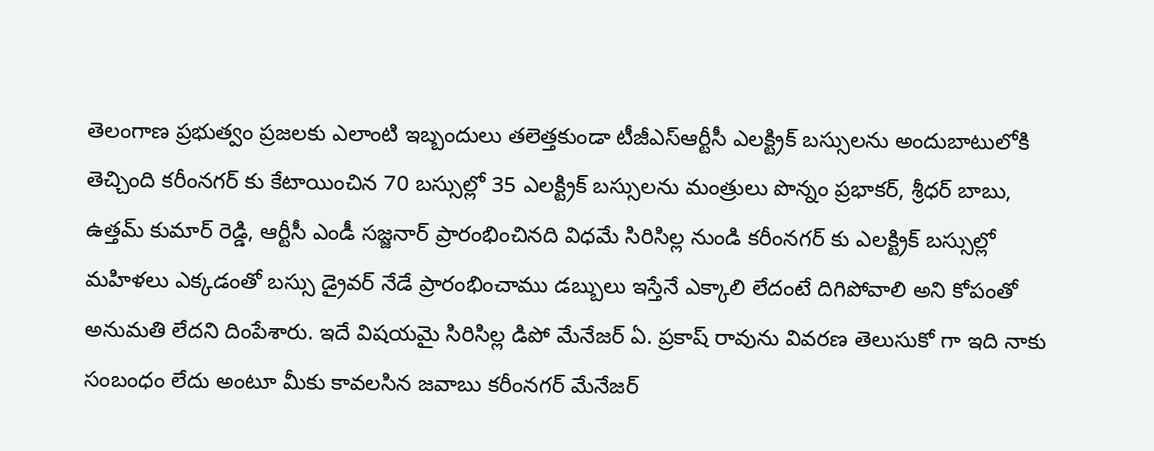తెలంగాణ ప్రభుత్వం ప్రజలకు ఎలాంటి ఇబ్బందులు తలెత్తకుండా టీజీఎస్ఆర్టీసీ ఎలక్ట్రిక్ బస్సులను అందుబాటులోకి తెచ్చింది కరీంనగర్ కు కేటాయించిన 70 బస్సుల్లో 35 ఎలక్ట్రిక్ బస్సులను మంత్రులు పొన్నం ప్రభాకర్, శ్రీధర్ బాబు, ఉత్తమ్ కుమార్ రెడ్డి, ఆర్టీసీ ఎండీ సజ్జనార్ ప్రారంభించినది విధమే సిరిసిల్ల నుండి కరీంనగర్ కు ఎలక్ట్రిక్ బస్సుల్లో మహిళలు ఎక్కడంతో బస్సు డ్రైవర్ నేడే ప్రారంభించాము డబ్బులు ఇస్తేనే ఎక్కాలి లేదంటే దిగిపోవాలి అని కోపంతో అనుమతి లేదని దింపేశారు. ఇదే విషయమై సిరిసిల్ల డిపో మేనేజర్ ఏ. ప్రకాష్ రావును వివరణ తెలుసుకో గా ఇది నాకు సంబంధం లేదు అంటూ మీకు కావలసిన జవాబు కరీంనగర్ మేనేజర్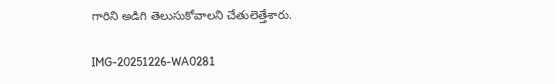గారిని అడిగి తెలుసుకోవాలని చేతులెత్తేశారు.

IMG-20251226-WA0281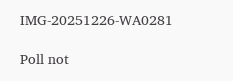IMG-20251226-WA0281

Poll not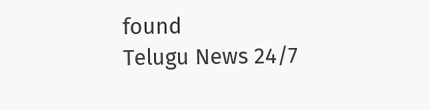found
Telugu News 24/7